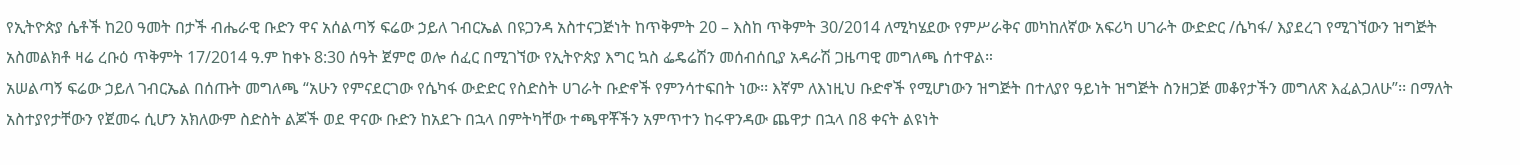የኢትዮጵያ ሴቶች ከ20 ዓመት በታች ብሔራዊ ቡድን ዋና አሰልጣኝ ፍሬው ኃይለ ገብርኤል በዩጋንዳ አስተናጋጅነት ከጥቅምት 20 – እስከ ጥቅምት 30/2014 ለሚካሄደው የምሥራቅና መካከለኛው አፍሪካ ሀገራት ውድድር /ሴካፋ/ እያደረገ የሚገኘውን ዝግጅት አስመልክቶ ዛሬ ረቡዕ ጥቅምት 17/2014 ዓ.ም ከቀኑ 8:30 ሰዓት ጀምሮ ወሎ ሰፈር በሚገኘው የኢትዮጵያ እግር ኳስ ፌዴሬሽን መሰብሰቢያ አዳራሽ ጋዜጣዊ መግለጫ ሰተዋል።
አሠልጣኝ ፍሬው ኃይለ ገብርኤል በሰጡት መግለጫ “አሁን የምናደርገው የሴካፋ ውድድር የስድስት ሀገራት ቡድኖች የምንሳተፍበት ነው፡፡ እኛም ለእነዚህ ቡድኖች የሚሆነውን ዝግጅት በተለያየ ዓይነት ዝግጅት ስንዘጋጅ መቆየታችን መግለጽ እፈልጋለሁ”፡፡ በማለት አስተያየታቸውን የጀመሩ ሲሆን አክለውም ስድስት ልጆች ወደ ዋናው ቡድን ከአደጉ በኋላ በምትካቸው ተጫዋቾችን አምጥተን ከሩዋንዳው ጨዋታ በኋላ በ8 ቀናት ልዩነት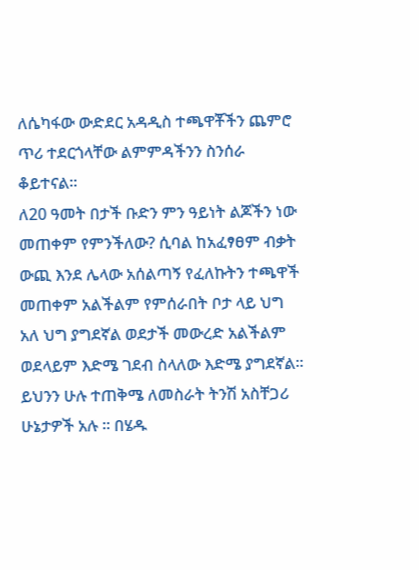ለሴካፋው ውድደር አዳዲስ ተጫዋቾችን ጨምሮ ጥሪ ተደርጎላቸው ልምምዳችንን ስንሰራ ቆይተናል፡፡
ለ20 ዓመት በታች ቡድን ምን ዓይነት ልጆችን ነው መጠቀም የምንችለው? ሲባል ከአፈፃፀም ብቃት ውጪ እንደ ሌላው አሰልጣኝ የፈለኩትን ተጫዋች መጠቀም አልችልም የምሰራበት ቦታ ላይ ህግ አለ ህግ ያግደኛል ወደታች መውረድ አልችልም ወደላይም እድሜ ገደብ ስላለው እድሜ ያግደኛል፡፡ ይህንን ሁሉ ተጠቅሜ ለመስራት ትንሽ አስቸጋሪ ሁኔታዎች አሉ ፡፡ በሄዱ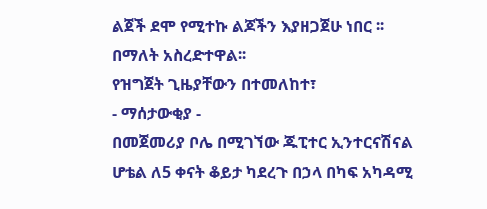ልጀች ደሞ የሚተኩ ልጆችን እያዘጋጀሁ ነበር ፡፡ በማለት አስረድተዋል፡፡
የዝግጀት ጊዜያቸውን በተመለከተ፣
- ማሰታውቂያ -
በመጀመሪያ ቦሌ በሚገኘው ጁፒተር ኢንተርናሽናል ሆቴል ለ5 ቀናት ቆይታ ካደረጉ በኃላ በካፍ አካዳሚ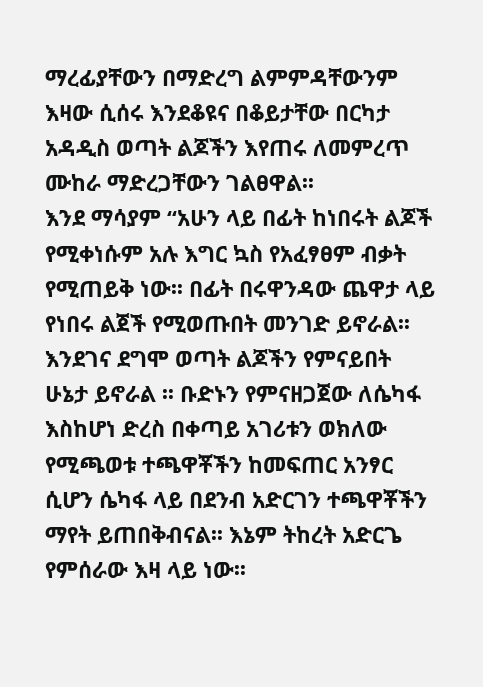ማረፊያቸውን በማድረግ ልምምዳቸውንም እዛው ሲሰሩ እንደቆዩና በቆይታቸው በርካታ አዳዲስ ወጣት ልጆችን እየጠሩ ለመምረጥ ሙከራ ማድረጋቸውን ገልፀዋል፡፡
እንደ ማሳያም “አሁን ላይ በፊት ከነበሩት ልጆች የሚቀነሱም አሉ እግር ኳስ የአፈፃፀም ብቃት የሚጠይቅ ነው፡፡ በፊት በሩዋንዳው ጨዋታ ላይ የነበሩ ልጀች የሚወጡበት መንገድ ይኖራል፡፡ እንደገና ደግሞ ወጣት ልጆችን የምናይበት ሁኔታ ይኖራል ፡፡ ቡድኑን የምናዘጋጀው ለሴካፋ እስከሆነ ድረስ በቀጣይ አገሪቱን ወክለው የሚጫወቱ ተጫዋቾችን ከመፍጠር አንፃር ሲሆን ሴካፋ ላይ በደንብ አድርገን ተጫዋቾችን ማየት ይጠበቅብናል፡፡ እኔም ትከረት አድርጌ የምሰራው እዛ ላይ ነው፡፡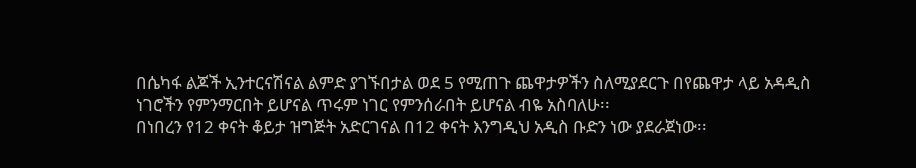በሴካፋ ልጆች ኢንተርናሽናል ልምድ ያገኙበታል ወደ 5 የሚጠጉ ጨዋታዎችን ስለሚያደርጉ በየጨዋታ ላይ አዳዲስ ነገሮችን የምንማርበት ይሆናል ጥሩም ነገር የምንሰራበት ይሆናል ብዬ አስባለሁ፡፡
በነበረን የ12 ቀናት ቆይታ ዝግጅት አድርገናል በ12 ቀናት እንግዲህ አዲስ ቡድን ነው ያደራጀነው፡፡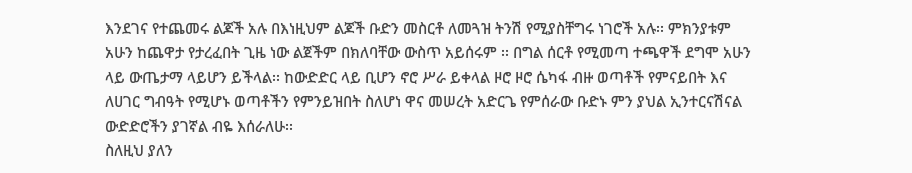እንደገና የተጨመሩ ልጆች አሉ በእነዚህም ልጆች ቡድን መስርቶ ለመጓዝ ትንሽ የሚያስቸግሩ ነገሮች አሉ፡፡ ምክንያቱም አሁን ከጨዋታ የታረፈበት ጊዜ ነው ልጀችም በክለባቸው ውስጥ አይሰሩም ፡፡ በግል ሰርቶ የሚመጣ ተጫዋች ደግሞ አሁን ላይ ውጤታማ ላይሆን ይችላል፡፡ ከውድድር ላይ ቢሆን ኖሮ ሥራ ይቀላል ዞሮ ዞሮ ሴካፋ ብዙ ወጣቶች የምናይበት እና ለሀገር ግብዓት የሚሆኑ ወጣቶችን የምንይዝበት ስለሆነ ዋና መሠረት አድርጌ የምሰራው ቡድኑ ምን ያህል ኢንተርናሽናል ውድድሮችን ያገኛል ብዬ እሰራለሁ፡፡
ስለዚህ ያለን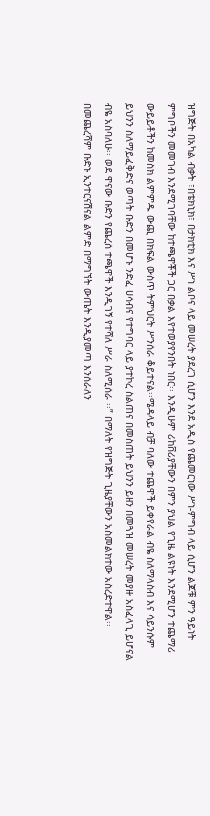ዝግጅት በአካል ብቃት ፣በቴክኒክ፣ በታክቲክ እና ሥነ ልቦና ላይ መሠረት ያደረገ ሲሆን እንደ አዲስ የጨመርነው ሥነ-ምግብ ላይ ሲሆን ልጆቹ ምን ዓይነት ምግቦችን መመገብ እንደሚገባቸው ከተጫዋቾች ጋር በቃል እየተወያየንበት ነበር፡፡ እንዲሁም ሪከቨሪያቸውን በምን ያህል የጊዜ ልዩነት እንደሚሆን ተጨማሪ ውይይቶችን ከመስክ ልምምዱ ውጪ በክፍል ውስጥ ትምህርት ሥንሰራ ቆይተናል፡፡ሜዳላይ ብቻ ባለው ተጨዋች ይቀየራል ብዬ ስለማላስብ እና ሳይንሱም ይህንን ስለማይፈቅድና ወጣት ቡድን በመሆኑ ንድፈ ሀሳብና የተግባር ላይ ያተኮረ ስልጠና በመስጠት ይህንን ይዘን በመጓዝ መሠረት መያዙ አስፈላጊ ይሆናል ብዬ አስባለሁ፡፡ ወደ ዋናው ቡድን የጨረሰ ተጫዋች እንዲገኝ የተሻለ ሥራ ስለሚሰራ ፡፡” በማለት የዝግጅት ጊዜያቸውን አስመልክተው አስረድተዋል፡፡
በመጨረሻም ቡድኑ ኢንተርናሽናል ልምድ በማግኘት ውጤት እንዲያመጣ እንሰራለን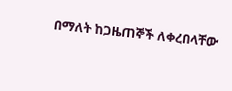በማለት ከጋዜጠኞች ለቀረበላቸው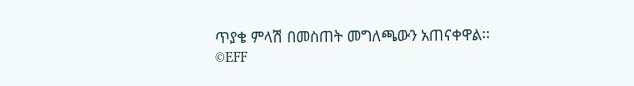ጥያቄ ምላሽ በመስጠት መግለጫውን አጠናቀዋል፡፡
©EFF